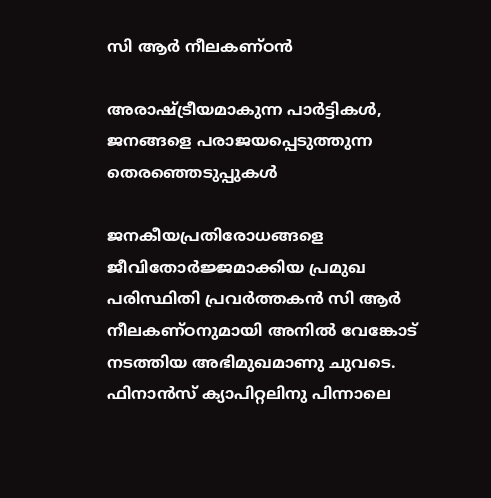സി ആര്‍ നീലകണ്ഠന്‍

അരാഷ്ട്രീയമാകുന്ന പാർട്ടികൾ, ജനങ്ങളെ പരാജയപ്പെടുത്തുന്ന തെരഞ്ഞെടുപ്പുകൾ

ജനകീയപ്രതിരോധങ്ങളെ ജീവിതോര്‍ജ്ജമാക്കിയ പ്രമുഖ പരിസ്ഥിതി പ്രവർത്തകൻ സി ആർ നീലകണ്ഠനുമായി അനിൽ വേങ്കോട് നടത്തിയ അഭിമുഖമാണു ചുവടെ. ഫിനാന്‍സ് ക്യാപിറ്റലിനു പിന്നാലെ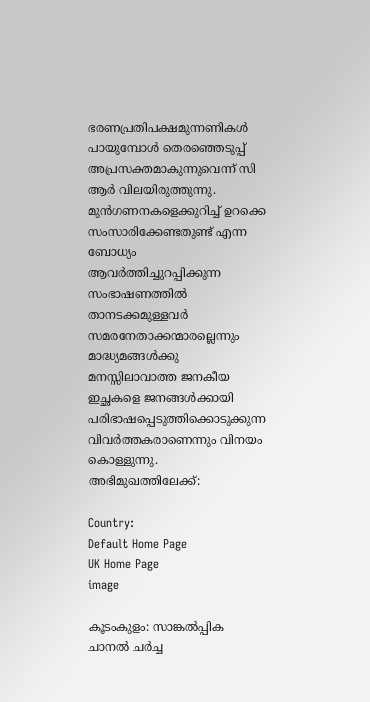ഭരണപ്രതിപക്ഷമുന്നണികള്‍ പായുമ്പോള്‍ തെരഞ്ഞെടുപ്പ് അപ്രസക്തമാകുന്നുവെന്ന് സി ആര്‍ വിലയിരുത്തുന്നു. മുന്‍ഗണനകളെക്കുറിച്ച് ഉറക്കെ സംസാരിക്കേണ്ടതുണ്ട് എന്ന ബോധ്യം ആവര്‍ത്തിച്ചുറപ്പിക്കുന്ന സംഭാഷണത്തില്‍ താനടക്കമുള്ളവര്‍ സമരനേതാക്കന്മാരല്ലെന്നും മാദ്ധ്യമങ്ങള്‍ക്കു മനസ്സിലാവാത്ത ജനകീയ ഇച്ഛകളെ ജനങ്ങള്‍ക്കായി പരിഭാഷപ്പെടുത്തിക്കൊടുക്കുന്ന വിവര്‍ത്തകരാണെന്നും വിനയം കൊള്ളുന്നു. അഭിമുഖത്തിലേക്ക്:

Country:
Default Home Page
UK Home Page
image

കൂടംകുളം: സാങ്കല്‍പ്പിക ചാനല്‍ ചര്‍ച്ച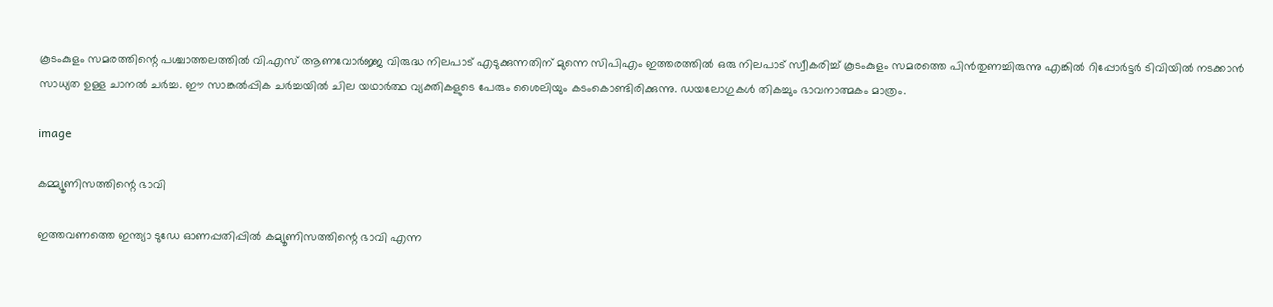കൂടംകുളം സമരത്തിന്റെ പശ്ചാത്തലത്തിൽ വി.എസ് ആണവോർജ്ജ വിരുദ്ധ നിലപാട് എടുക്കുന്നതിന് മുന്നെ സിപിഎം ഇത്തരത്തിൽ ഒരു നിലപാട് സ്വീകരിച്ച് കൂടംകുളം സമരത്തെ പിൻതുണച്ചിരുന്നു എങ്കിൽ റിപ്പോർട്ടർ ടിവിയിൽ നടക്കാൻ സാധ്യത ഉള്ള ചാനൽ ചർച്ച. ഈ സാങ്കല്‍പ്പിക ചര്‍ച്ചയില്‍ ചില യഥാര്‍ത്ഥ വ്യക്തികളുടെ പേരും ശൈലിയും കടംകൊണ്ടിരിക്കുന്നു. ഡയലോഗുകള്‍ തികച്ചും ഭാവനാത്മകം മാത്രം.

image

കമ്മ്യൂണിസത്തിന്റെ ഭാവി

ഇത്തവണത്തെ ഇന്ത്യാ ടുഡേ ഓണപ്പതിപ്പിൽ കമ്യൂണിസത്തിന്റെ ഭാവി എന്ന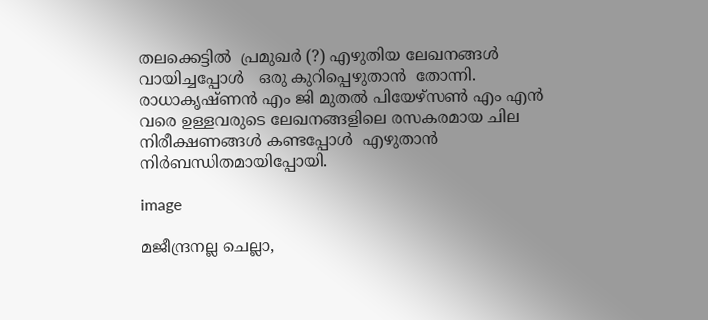തലക്കെട്ടിൽ  പ്രമുഖർ (?) എഴുതിയ ലേഖനങ്ങൾ വായിച്ചപ്പോൾ‌   ഒരു കുറിപ്പെഴുതാൻ  തോന്നി.  രാധാകൃഷ്ണൻ എം ജി മുതൽ പിയേഴ്സൺ‌ എം എൻ വരെ ഉള്ളവരുടെ ലേഖനങ്ങളിലെ രസകരമായ ചില  നിരീക്ഷണങ്ങൾ‌ കണ്ടപ്പോൾ‌  എഴുതാൻ നിർബന്ധിതമായിപ്പോയി.

image

മജീന്ദ്രനല്ല ചെല്ലാ,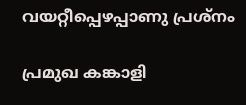വയറ്റീപ്പെഴപ്പാണു പ്രശ്നം

പ്രമുഖ കങ്കാളി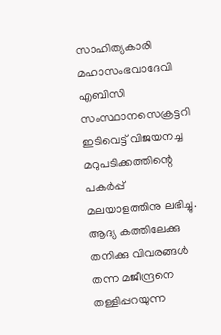സാഹിത്യകാരി മഹാസംഭവാദേവി എബിസി സംസ്ഥാനസെക്രട്ടറി ഇടിവെട്ട് വിജയനച്ച മറുപടിക്കത്തിന്റെ പകര്‍പ്പ് മലയാളത്തിനു ലഭിച്ചു. ആദ്യ കത്തിലേക്കു തനിക്കു വിവരങ്ങള്‍ തന്ന മജീന്ദ്രനെ തള്ളിപ്പറയുന്ന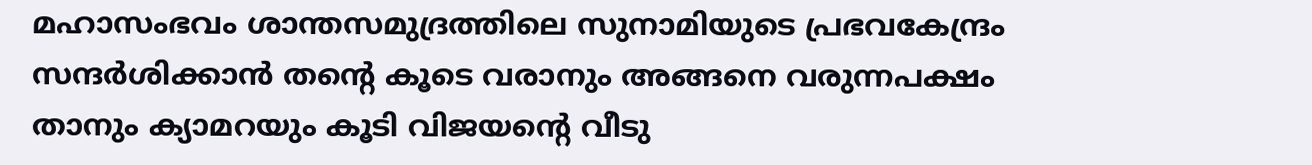മഹാസംഭവം ശാന്തസമുദ്രത്തിലെ സുനാമിയുടെ പ്രഭവകേന്ദ്രം സന്ദര്‍ശിക്കാന്‍ തന്റെ കൂടെ വരാനും അങ്ങനെ വരുന്നപക്ഷം താനും ക്യാമറയും കൂടി വിജയന്റെ വീടു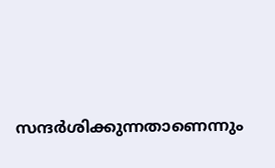സന്ദര്‍ശിക്കുന്നതാണെന്നും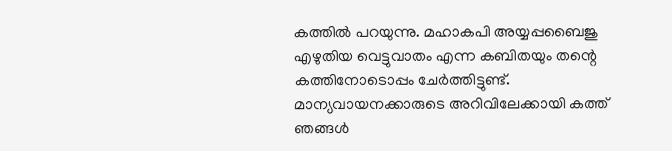കത്തില്‍ പറയുന്നു. മഹാകപി അയ്യപ്പബൈജു എഴുതിയ വെട്ടുവാതം എന്ന കബിതയും തന്റെ കത്തിനോടൊപ്പം ചേര്‍ത്തിട്ടുണ്ട്. മാന്യവായനക്കാരുടെ അറിവിലേക്കായി കത്ത് ഞങ്ങള്‍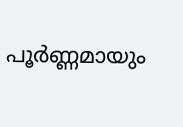പൂര്‍ണ്ണമായും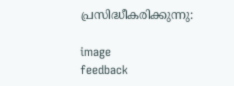പ്രസിദ്ധീകരിക്കുന്നു:

image
feedback